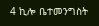4 ኪሎ ቤተመንግስት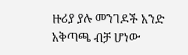ዙሪያ ያሉ መንገዶች አንድ አቅጣጫ ብቻ ሆነው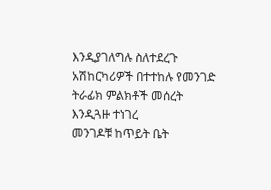እንዲያገለግሉ ስለተደረጉ አሽከርካሪዎች በተተከሉ የመንገድ ትራፊክ ምልክቶች መሰረት እንዲጓዙ ተነገረ
መንገዶቹ ከጥይት ቤት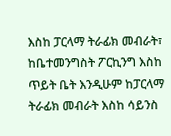እስከ ፓርላማ ትራፊክ መብራት፣ ከቤተመንግስት ፖርኪንግ እስከ ጥይት ቤት እንዲሁም ከፓርላማ ትራፊክ መብራት እስከ ሳይንስ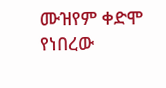ሙዝየም ቀድሞ የነበረው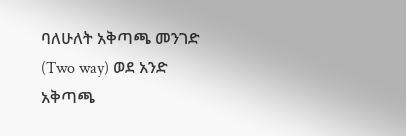ባለሁለት አቅጣጫ መንገድ (Two way) ወደ አንድ አቅጣጫ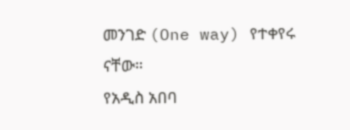መንገድ (One way) የተቀየሩ ናቸው።
የአዲስ አበባ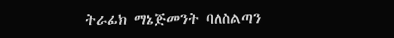ትራፊክ ማኔጅመንት ባለስልጣን